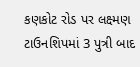કણકોટ રોડ પર લક્ષ્મણ ટાઉનશિપમાં 3 પુત્રી બાદ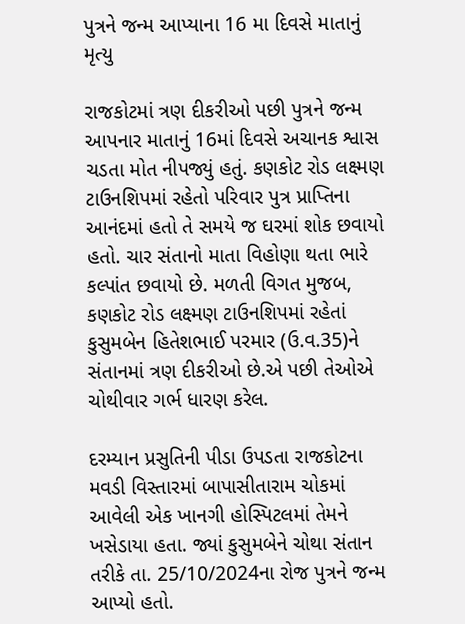પુત્રને જન્મ આપ્યાના 16 મા દિવસે માતાનું મૃત્યુ

રાજકોટમાં ત્રણ દીકરીઓ પછી પુત્રને જન્મ આપનાર માતાનું 16માં દિવસે અચાનક શ્વાસ ચડતા મોત નીપજ્યું હતું. કણકોટ રોડ લક્ષ્મણ ટાઉનશિપમાં રહેતો પરિવાર પુત્ર પ્રાપ્તિના આનંદમાં હતો તે સમયે જ ઘરમાં શોક છવાયો હતો. ચાર સંતાનો માતા વિહોણા થતા ભારે કલ્પાંત છવાયો છે. મળતી વિગત મુજબ, કણકોટ રોડ લક્ષ્મણ ટાઉનશિપમાં રહેતાં કુસુમબેન હિતેશભાઈ પરમાર (ઉ.વ.35)ને સંતાનમાં ત્રણ દીકરીઓ છે.એ પછી તેઓએ ચોથીવાર ગર્ભ ધારણ કરેલ.

દરમ્યાન પ્રસુતિની પીડા ઉપડતા રાજકોટના મવડી વિસ્તારમાં બાપાસીતારામ ચોકમાં આવેલી એક ખાનગી હોસ્પિટલમાં તેમને ખસેડાયા હતા. જ્યાં કુસુમબેને ચોથા સંતાન તરીકે તા. 25/10/2024ના રોજ પુત્રને જન્મ આપ્યો હતો.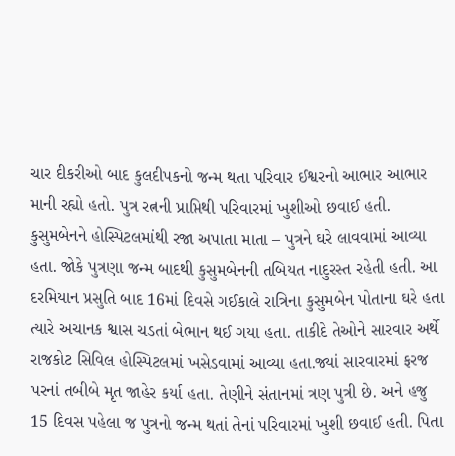ચાર દીકરીઓ બાદ કુલદીપકનો જન્મ થતા પરિવાર ઈશ્વરનો આભાર આભાર માની રહ્યો હતો. પુત્ર રત્નની પ્રાપ્તિથી પરિવારમાં ખુશીઓ છવાઈ હતી. કુસુમબેનને હોસ્પિટલમાંથી રજા અપાતા માતા – પુત્રને ઘરે લાવવામાં આવ્યા હતા. જોકે પુત્રણા જન્મ બાદથી કુસુમબેનની તબિયત નાદુરસ્ત રહેતી હતી. આ દરમિયાન પ્રસુતિ બાદ 16માં દિવસે ગઈકાલે રાત્રિના કુસુમબેન પોતાના ઘરે હતા ત્યારે અચાનક શ્વાસ ચડતાં બેભાન થઈ ગયા હતા. તાકીદે તેઓને સારવાર અર્થે રાજકોટ સિવિલ હોસ્પિટલમાં ખસેડવામાં આવ્યા હતા.જ્યાં સારવારમાં ફરજ પરનાં તબીબે મૃત જાહેર કર્યા હતા. તેણીને સંતાનમાં ત્રણ પુત્રી છે. અને હજુ 15 દિવસ પહેલા જ પુત્રનો જન્મ થતાં તેનાં પરિવારમાં ખુશી છવાઈ હતી. પિતા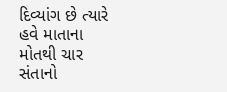દિવ્યાંગ છે ત્યારે હવે માતાના મોતથી ચાર સંતાનો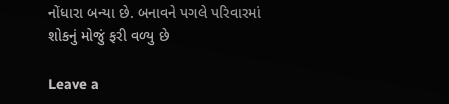નોંધારા બન્યા છે. બનાવને પગલે પરિવારમાં શોકનું મોજું ફરી વળ્યુ છે

Leave a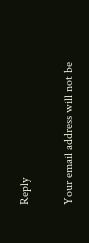Reply

Your email address will not be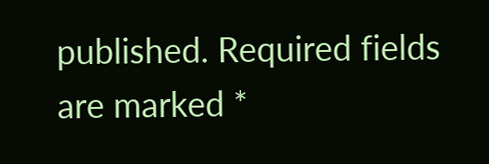published. Required fields are marked *